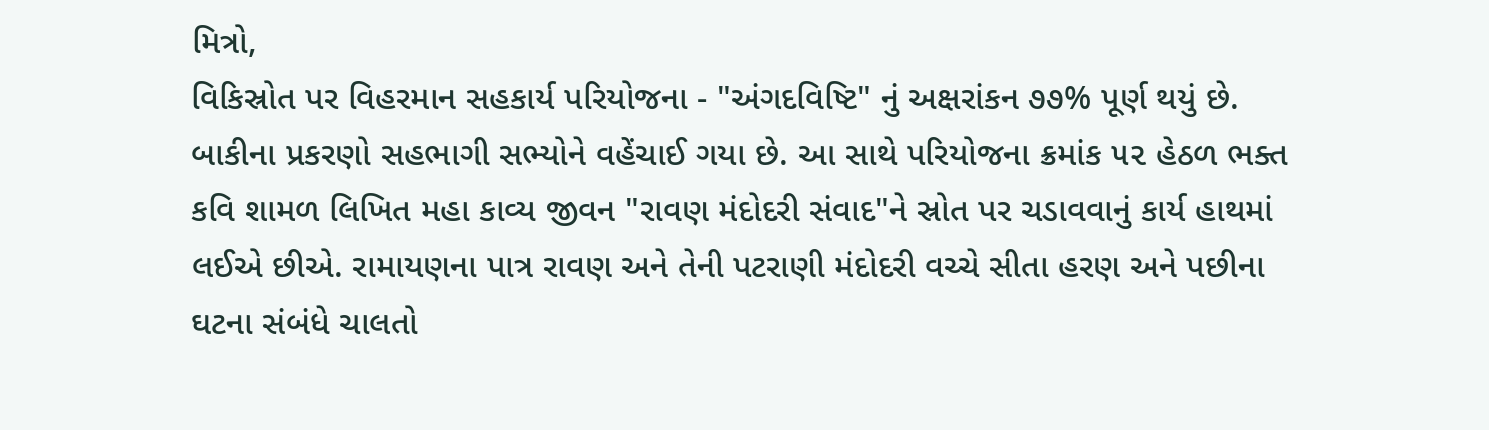મિત્રો,
વિકિસ્રોત પર વિહરમાન સહકાર્ય પરિયોજના - "અંગદવિષ્ટિ" નું અક્ષરાંકન ૭૭% પૂર્ણ થયું છે. બાકીના પ્રકરણો સહભાગી સભ્યોને વહેંચાઈ ગયા છે. આ સાથે પરિયોજના ક્રમાંક ૫૨ હેઠળ ભક્ત કવિ શામળ લિખિત મહા કાવ્ય જીવન "રાવણ મંદોદરી સંવાદ"ને સ્રોત પર ચડાવવાનું કાર્ય હાથમાં લઈએ છીએ. રામાયણના પાત્ર રાવણ અને તેની પટરાણી મંદોદરી વચ્ચે સીતા હરણ અને પછીના ઘટના સંબંધે ચાલતો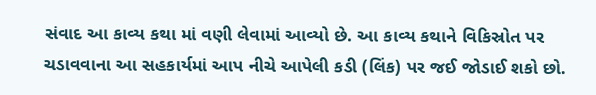સંવાદ આ કાવ્ય કથા માં વણી લેવામાં આવ્યો છે. આ કાવ્ય કથાને વિકિસ્રોત પર ચડાવવાના આ સહકાર્યમાં આપ નીચે આપેલી કડી (લિંક) પર જઈ જોડાઈ શકો છો.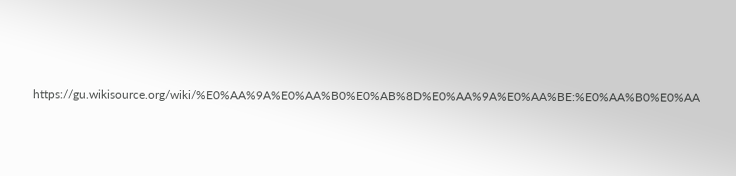https://gu.wikisource.org/wiki/%E0%AA%9A%E0%AA%B0%E0%AB%8D%E0%AA%9A%E0%AA%BE:%E0%AA%B0%E0%AA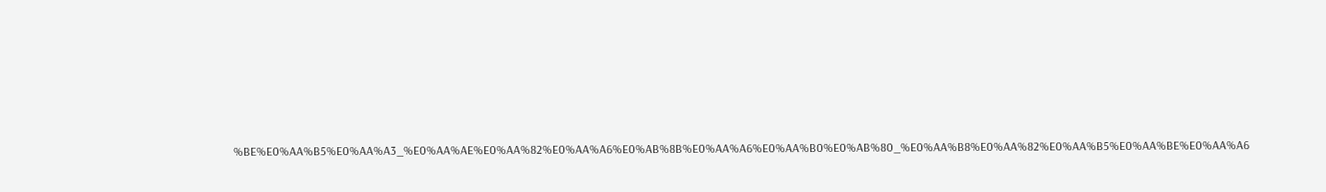%BE%E0%AA%B5%E0%AA%A3_%E0%AA%AE%E0%AA%82%E0%AA%A6%E0%AB%8B%E0%AA%A6%E0%AA%B0%E0%AB%80_%E0%AA%B8%E0%AA%82%E0%AA%B5%E0%AA%BE%E0%AA%A6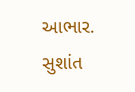આભાર. સુશાંત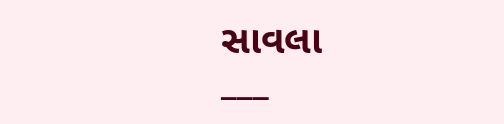સાવલા
___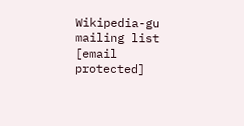Wikipedia-gu mailing list [email protected]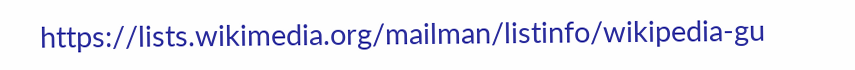https://lists.wikimedia.org/mailman/listinfo/wikipedia-gu